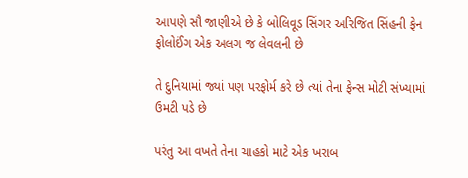આપણે સૌ જાણીએ છે કે બોલિવૂડ સિંગર અરિજિત સિંહની ફેન ફોલોઈંગ એક અલગ જ લેવલની છે

તે દુનિયામાં જ્યાં પણ પરફોર્મ કરે છે ત્યાં તેના ફેન્સ મોટી સંખ્યામાં ઉમટી પડે છે

પરંતુ આ વખતે તેના ચાહકો માટે એક ખરાબ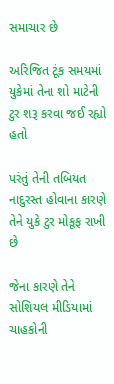સમાચાર છે

અરિજિત ટૂંક સમયમાં યુકેમાં તેના શો માટેની ટુર શરૂ કરવા જઈ રહ્યો હતો

પરંતું તેની તબિયત નાદુરસ્ત હોવાના કારણે તેને યુકે ટુર મોકૂફ રાખી છે

જેના કારણે તેને સોશિયલ મીડિયામાં ચાહકોની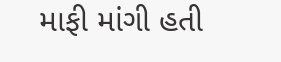માફી માંગી હતી